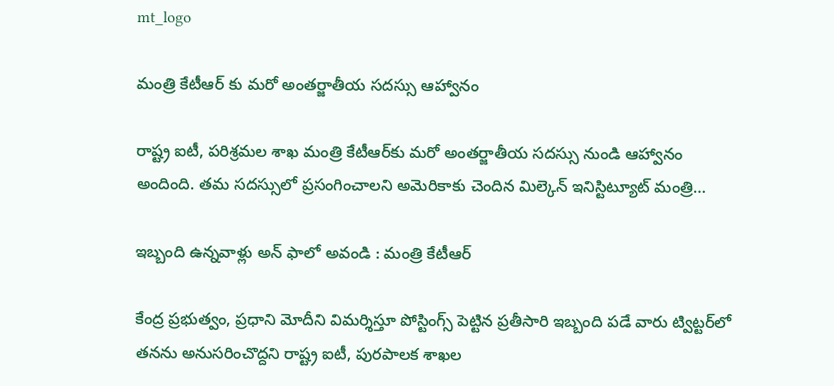mt_logo

మంత్రి కేటీఆర్ కు మరో అంతర్జాతీయ సదస్సు ఆహ్వానం

రాష్ట్ర ఐటీ, పరిశ్ర‌మ‌ల శాఖ మంత్రి కేటీఆర్‌కు మరో అంత‌ర్జాతీయ స‌ద‌స్సు నుండి ఆహ్వానం అందింది. త‌మ స‌ద‌స్సులో ప్ర‌సంగించాల‌ని అమెరికాకు చెందిన మిల్కెన్ ఇనిస్టిట్యూట్ మంత్రి…

ఇబ్బంది ఉన్నవాళ్లు అన్ ఫాలో అవండి : మంత్రి కేటీఆర్

కేంద్ర ప్ర‌భుత్వం, ప్ర‌ధాని మోదీని విమ‌ర్శిస్తూ పోస్టింగ్స్ పెట్టిన ప్ర‌తీసారి ఇబ్బంది ప‌డే వారు ట్విట్ట‌ర్‌లో త‌న‌ను అనుస‌రించొద్ద‌ని రాష్ట్ర ఐటీ, పుర‌పాల‌క శాఖ‌ల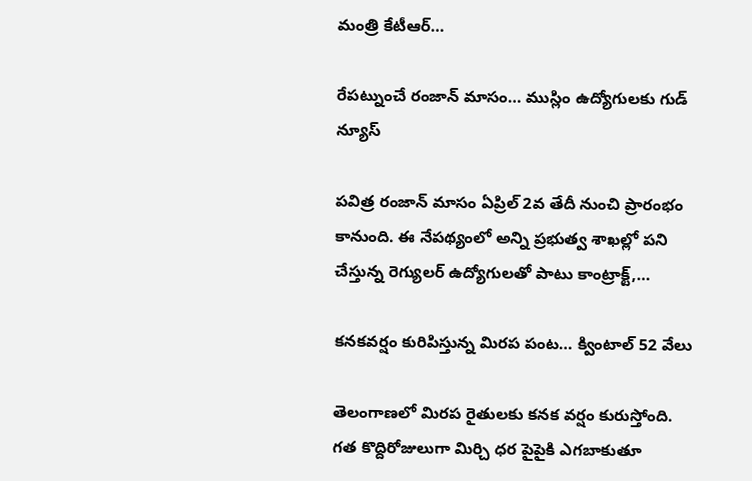మంత్రి కేటీఆర్…

రేప‌ట్నుంచే రంజాన్ మాసం… ముస్లిం ఉద్యోగుల‌కు గుడ్ న్యూస్

ప‌విత్ర రంజాన్ మాసం ఏప్రిల్ 2వ తేదీ నుంచి ప్రారంభం కానుంది. ఈ నేప‌థ్యంలో అన్ని ప్ర‌భుత్వ శాఖ‌ల్లో ప‌ని చేస్తున్న రెగ్యుల‌ర్ ఉద్యోగుల‌తో పాటు కాంట్రాక్ట్,…

కనకవర్షం కురిపిస్తున్న మిరప పంట… క్వింటాల్ 52 వేలు

తెలంగాణలో మిరప రైతులకు కనక వర్షం కురుస్తోంది. గత కొద్దిరోజులుగా మిర్చి ధర పైపైకి ఎగబాకుతూ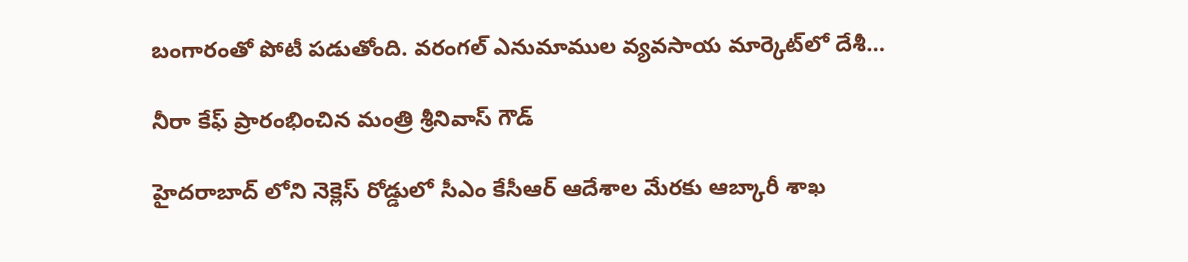బంగారంతో పోటీ పడుతోంది. వరంగల్‌ ఎనుమాముల వ్యవసాయ మార్కెట్‌లో దేశీ…

నీరా కేఫ్ ప్రారంభించిన మంత్రి శ్రీనివాస్ గౌడ్

హైదరాబాద్ లోని నెక్లెస్ రోడ్డులో సీఎం కేసీఆర్ ఆదేశాల మేరకు ఆబ్కారీ శాఖ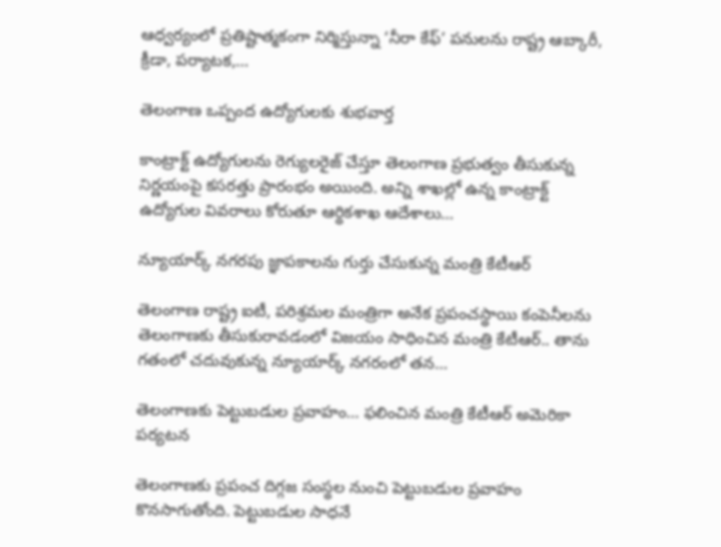ఆధ్వర్యంలో ప్రతిష్టాత్మకంగా నిర్మిస్తున్నా ‘నీరా కేఫ్’ పనులను రాష్ట్ర ఆబ్కారీ, క్రీడా, పర్యాటక,…

తెలంగాణ ఒప్పంద ఉద్యోగులకు శుభవార్త

కాంట్రాక్ట్ ఉద్యోగులను రెగ్యులరైజ్ చేస్తూ తెలంగాణ ప్రభుత్వం తీసుకున్న నిర్ణయంపై కసరత్తు ప్రారంభం అయింది. అన్ని శాఖల్లో ఉన్న కాంట్రాక్ట్ ఉద్యోగుల వివరాలు కోరుతూ ఆర్థికశాఖ ఆదేశాలు…

న్యూయార్క్ నగరపు జ్ఞాపకాలను గుర్తు చేసుకున్న మంత్రి కేటీఆర్

తెలంగాణ రాష్ట్ర ఐటీ, పరిశ్రమల మంత్రిగా అనేక ప్రపంచస్థాయి కంపెనీలను తెలంగాణకు తీసుకురావడంలో విజయం సాధించిన మంత్రి కేటీఆర్.. తాను గతంలో చదువుకున్న న్యూయార్క్ నగరంలో తన…

తెలంగాణకు పెట్టుబడుల ప్రవాహం… ఫలించిన మంత్రి కేటీఆర్ అమెరికా పర్యటన

తెలంగాణకు ప్రపంచ దిగ్గజ సంస్థల నుంచి పెట్టుబడుల ప్రవాహం కొనసాగుతోంది. పెట్టుబడుల సాధనే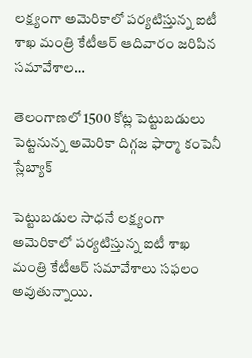లక్ష్యంగా అమెరికాలో పర్యటిస్తున్న ఐటీ శాఖ మంత్రి కేటీఆర్ ఆదివారం జరిపిన సమావేశాల…

తెలంగాణలో 1500 కోట్ల పెట్టుబడులు పెట్టనున్న అమెరికా దిగ్గజ ఫార్మా కంపెనీ స్లేబ్యాక్

పెట్టుబడుల సాధనే లక్ష్యంగా అమెరికాలో పర్యటిస్తున్న ఐటీ శాఖ మంత్రి కేటీఆర్ సమావేశాలు సఫలం అవుతున్నాయి.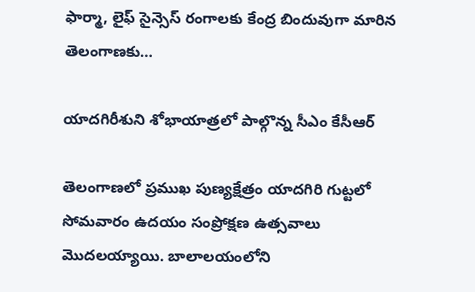ఫార్మా, లైఫ్‌ సైన్సెస్‌ రంగాలకు కేంద్ర బిందువుగా మారిన తెలంగాణకు…

యాదగిరీశుని శోభాయాత్రలో పాల్గొన్న సీఎం కేసీఆర్

తెలంగాణలో ప్రముఖ పుణ్యక్షేత్రం యాదగిరి గుట్టలో సోమవారం ఉదయం సంప్రోక్షణ ఉత్సవాలు మొద‌ల‌య్యాయి. బాలాలయంలోని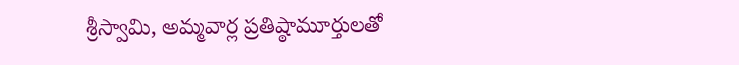శ్రీస్వామి, అమ్మవార్ల ప్రతిష్ఠామూర్తులతో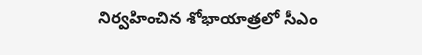నిర్వ‌హించిన శోభాయాత్ర‌లో సీఎం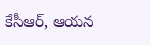కేసీఆర్, ఆయ‌న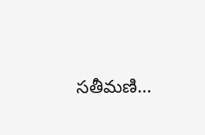స‌తీమ‌ణి…